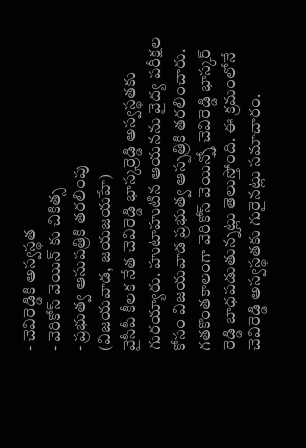- చెవిరెడ్డికి అస్వస్థత
- వెరికోస్ వెయిన్ కు చికిత్స
- ప్రభుత్వ ఆసుపత్రికి తరలింపు
(విజయవాడ, జయజయహే)
వైసీపీ కీలక నేత చెవిరెడ్డి భాస్కర్రెడ్డి అస్వస్థతకు గురయ్యారు. హుటాహుటిన ఆయనను వైద్య పరీక్షల కోసం విజయవాడ ప్రభుత్వ ఆస్పత్రికి తరలించారు. గతకొంతకాలంగా వెరికోస్ వెయిన్స్తో చెవిరెడ్డి భాస్కర్ రెడ్డి బాధపడుతున్నట్లు తెలుస్తోంది. ఈ క్రమంలోనే చెవిరెడ్డి అస్వస్థతకు గురైనట్లు సమాచారం.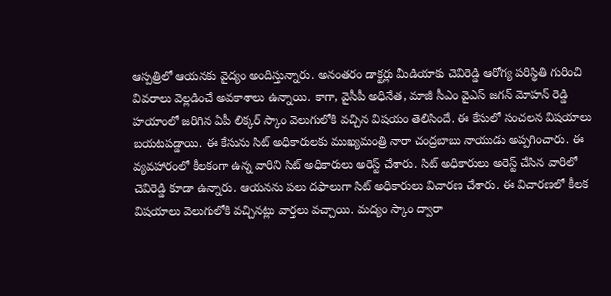ఆస్పత్రిలో ఆయనకు వైద్యం అందిస్తున్నారు. అనంతరం డాక్టర్లు మీడియాకు చెవిరెడ్డి ఆరోగ్య పరిస్థితి గురించి వివరాలు వెల్లడించే అవకాశాలు ఉన్నాయి. కాగా, వైసీపీ అధినేత, మాజీ సీఎం వైఎస్ జగన్ మోహన్ రెడ్డి హయాంలో జరిగిన ఏపీ లిక్కర్ స్కాం వెలుగులోకి వచ్చిన విషయం తెలిసిందే. ఈ కేసులో సంచలన విషయాలు బయటపడ్డాయి. ఈ కేసును సిట్ అధికారులకు ముఖ్యమంత్రి నారా చంద్రబాబు నాయుడు అప్పగించారు. ఈ వ్యవహారంలో కీలకంగా ఉన్న వారిని సిట్ అధికారులు అరెస్ట్ చేశారు. సిట్ అధికారులు అరెస్ట్ చేసిన వారిలో చెవిరెడ్డి కూడా ఉన్నారు. ఆయనను పలు దఫాలుగా సిట్ అధికారులు విచారణ చేశారు. ఈ విచారణలో కీలక విషయాలు వెలుగులోకి వచ్చినట్లు వార్తలు వచ్చాయి. మద్యం స్కాం ద్వారా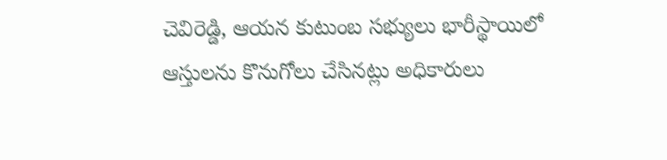చెవిరెడ్డి, ఆయన కుటుంబ సభ్యులు భారీస్థాయిలో ఆస్తులను కొనుగోలు చేసినట్లు అధికారులు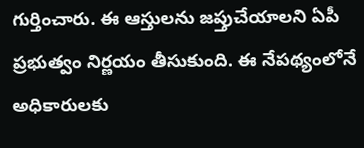గుర్తించారు. ఈ ఆస్తులను జప్తుచేయాలని ఏపీ ప్రభుత్వం నిర్ణయం తీసుకుంది. ఈ నేపథ్యంలోనే అధికారులకు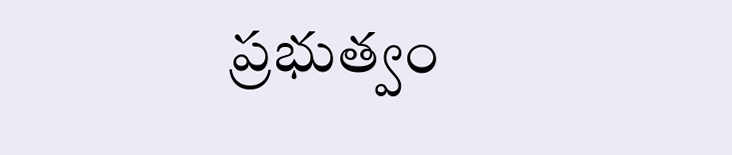ప్రభుత్వం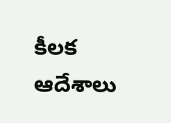కీలక ఆదేశాలు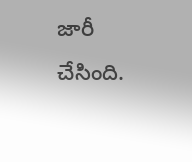జారీ చేసింది.